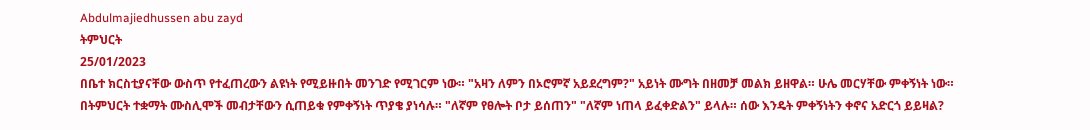Abdulmajiedhussen abu zayd
ትምህርት
25/01/2023
በቤተ ክርስቲያናቸው ውስጥ የተፈጠረውን ልዩነት የሚይዙበት መንገድ የሚገርም ነው። "አዛን ለምን በኦሮምኛ አይደረግም?" አይነት ሙግት በዘመቻ መልክ ይዘዋል። ሁሌ መርሃቸው ምቀኝነት ነው። በትምህርት ተቋማት ሙስሊሞች መብታቸውን ሲጠይቁ የምቀኝነት ጥያቄ ያነሳሉ። "ለኛም የፀሎት ቦታ ይሰጠን" "ለኛም ነጠላ ይፈቀድልን" ይላሉ። ሰው እንዴት ምቀኝነትን ቀኖና አድርጎ ይይዛል?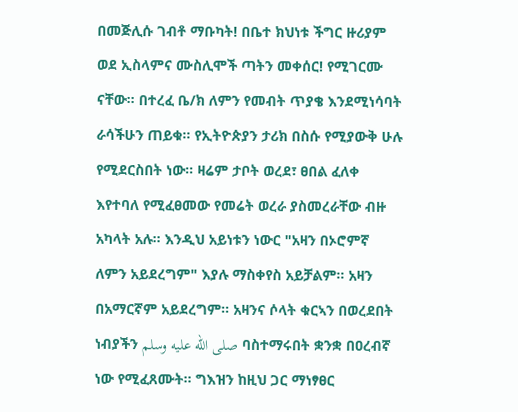በመጅሊሱ ገብቶ ማቡካት! በቤተ ክህነቱ ችግር ዙሪያም ወደ ኢስላምና ሙስሊሞች ጣትን መቀሰር! የሚገርሙ ናቸው። በተረፈ ቤ/ክ ለምን የመብት ጥያቄ እንደሚነሳባት ራሳችሁን ጠይቁ። የኢትዮጵያን ታሪክ በስሱ የሚያውቅ ሁሉ የሚደርስበት ነው። ዛሬም ታቦት ወረደ፣ ፀበል ፈለቀ እየተባለ የሚፈፀመው የመሬት ወረራ ያስመረራቸው ብዙ አካላት አሉ። እንዲህ አይነቱን ነውር "አዛን በኦሮምኛ ለምን አይደረግም" እያሉ ማስቀየስ አይቻልም። አዛን በአማርኛም አይደረግም። አዛንና ሶላት ቁርኣን በወረደበት ነብያችን صلى الله عليه وسلم ባስተማሩበት ቋንቋ በዐረብኛ ነው የሚፈጸሙት። ግእዝን ከዚህ ጋር ማነፃፀር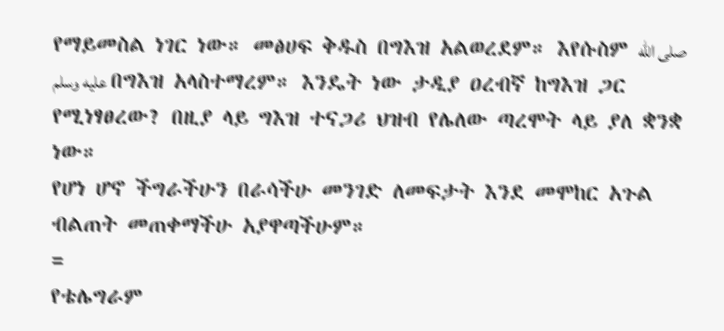የማይመስል ነገር ነው። መፅሀፍ ቅዱስ በግእዝ አልወረደም። እየሱስም صلى الله عليه وسلم በግእዝ አላስተማረም። እንዴት ነው ታዲያ ዐረብኛ ከግእዝ ጋር የሚነፃፀረው? በዚያ ላይ ግእዝ ተናጋሪ ህዝብ የሌለው ጣረሞት ላይ ያለ ቋንቋ ነው።
የሆነ ሆኖ ችግራችሁን በራሳችሁ መንገድ ለመፍታት እንደ መሞከር አጉል ብልጠት መጠቀማችሁ አያዋጣችሁም።
=
የቴሌግራም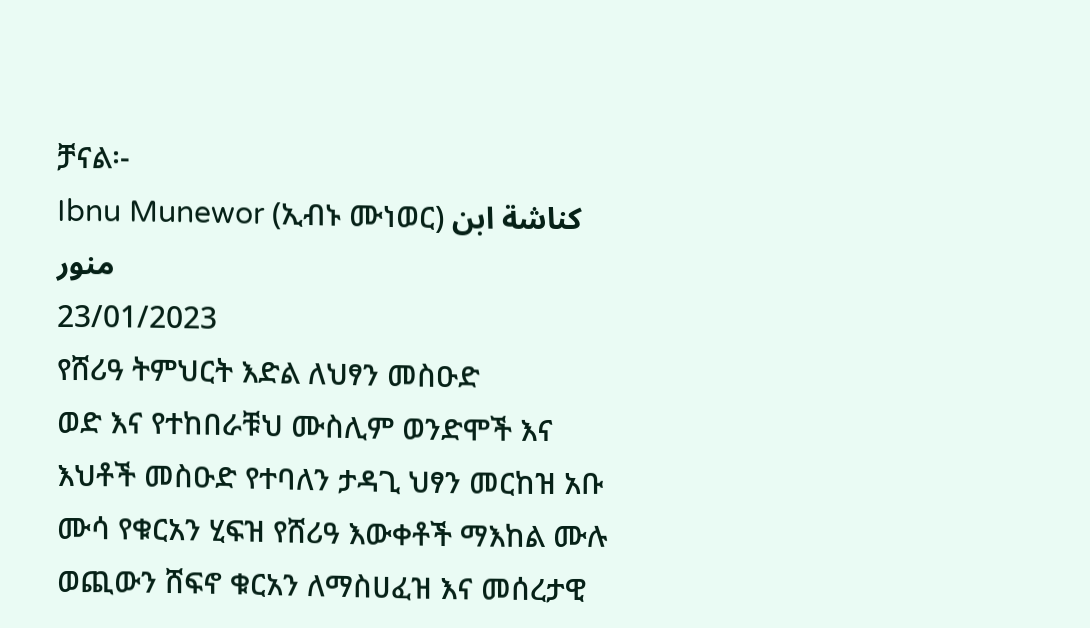ቻናል፡-
Ibnu Munewor (ኢብኑ ሙነወር) كناشة ابن منور
23/01/2023
የሸሪዓ ትምህርት እድል ለህፃን መስዑድ
ወድ እና የተከበራቹህ ሙስሊም ወንድሞች እና እህቶች መስዑድ የተባለን ታዳጊ ህፃን መርከዝ አቡ ሙሳ የቁርአን ሂፍዝ የሸሪዓ እውቀቶች ማእከል ሙሉ ወጪውን ሸፍኖ ቁርአን ለማስሀፈዝ እና መሰረታዊ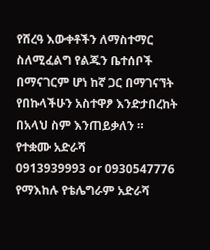የሸረዓ እውቀቶችን ለማስተማር ስለሚፈልግ የልጁን ቤተሰቦች በማናገርም ሆነ ከኛ ጋር በማገናኘት የበኩላችሁን አስተዋፆ እንድታበረከት በአላህ ስም እንጠይቃለን ።
የተቋሙ አድራሻ
0913939993 or 0930547776
የማእከሉ የቴሌግራም አድራሻ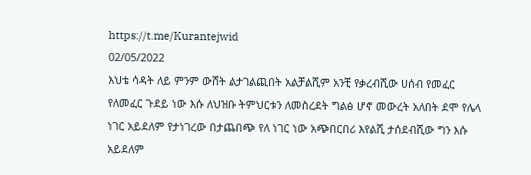https://t.me/Kurantejwid
02/05/2022
እህቴ ሳዳት ለይ ምንም ውሸት ልታገልጪበት አልቻልሺም አንቺ የቃረብሺው ሀሰብ የመፈር የለመፈር ጉደይ ነው እሱ ለህዝቡ ትምህርቱን ለመስረደት ግልፅ ሆኖ መውረት አለበት ደሞ የሌላ ነገር አይደለም የታነገረው በታጨበጭ የለ ነገር ነው አጭበርበሪ እየልሺ ታሰደብሺው ግን እሱ አይደለም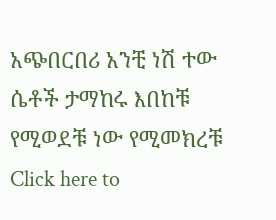አጭበርበሪ አንቺ ነሽ ተው ሴቶች ታማከሩ እበከቹ የሚወደቹ ነው የሚመክረቹ
Click here to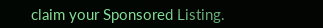claim your Sponsored Listing.